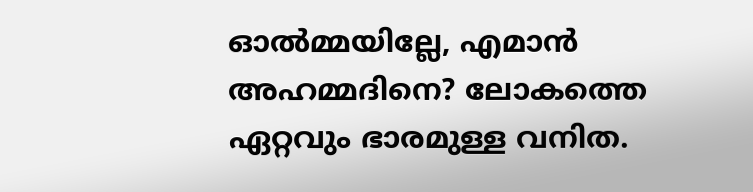ഓല്‍മ്മയില്ലേ, എമാന്‍ അഹമ്മദിനെ? ലോകത്തെ ഏറ്റവും ഭാരമുള്ള വനിത.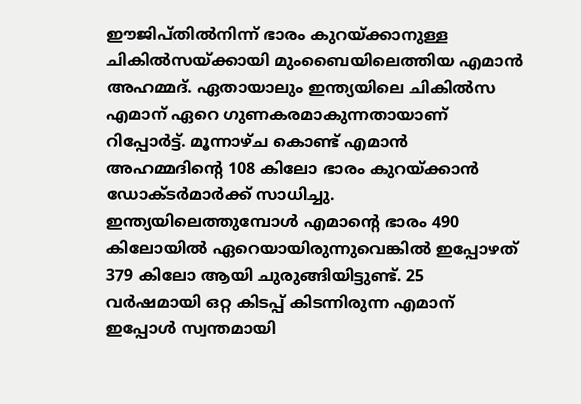ഈജിപ്‌തില്‍നിന്ന് ഭാരം കുറയ്‌ക്കാനുള്ള ചികില്‍സയ്‌ക്കായി മുംബൈയിലെത്തിയ എമാന്‍ അഹമ്മദ്. ഏതായാലും ഇന്ത്യയിലെ ചികില്‍സ എമാന് ഏറെ ഗുണകരമാകുന്നതായാണ് റിപ്പോര്‍ട്ട്. മൂന്നാഴ്‌ച കൊണ്ട് എമാന്‍ അഹമ്മദിന്റെ 108 കിലോ ഭാരം കുറയ്‌ക്കാന്‍ ഡോക്‌ടര്‍മാര്‍ക്ക് സാധിച്ചു. ഇന്ത്യയിലെത്തുമ്പോള്‍ എമാന്റെ ഭാരം 490 കിലോയില്‍ ഏറെയായിരുന്നുവെങ്കില്‍ ഇപ്പോഴത് 379 കിലോ ആയി ചുരുങ്ങിയിട്ടുണ്ട്. 25 വര്‍ഷമായി ഒറ്റ കിടപ്പ് കിടന്നിരുന്ന എമാന് ഇപ്പോള്‍ സ്വന്തമായി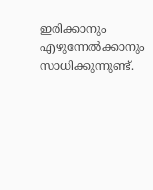ഇരിക്കാനും എഴുന്നേല്‍ക്കാനും സാധിക്കുന്നുണ്ട്.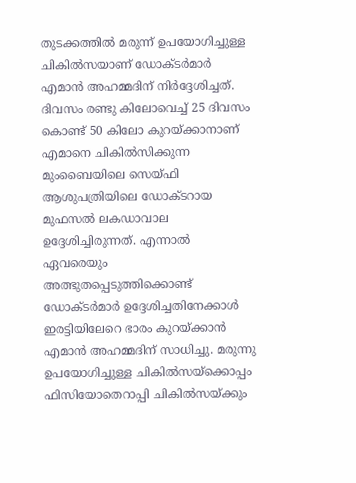തുടക്കത്തില്‍ മരുന്ന് ഉപയോഗിച്ചുള്ള ചികില്‍സയാണ് ഡോക്‌ടര്‍മാര്‍ എമാന്‍ അഹമ്മദിന് നിര്‍ദ്ദേശിച്ചത്. ദിവസം രണ്ടു കിലോവെച്ച് 25 ദിവസം കൊണ്ട് 50 കിലോ കുറയ്‌ക്കാനാണ് എമാനെ ചികില്‍സിക്കുന്ന മുംബൈയിലെ സെയ്‌ഫി ആശുപത്രിയിലെ ഡോക്‌ടറായ മുഫസല്‍ ലകഡാവാല ഉദ്ദേശിച്ചിരുന്നത്. എന്നാല്‍ ഏവരെയും അത്ഭുതപ്പെടുത്തിക്കൊണ്ട് ഡോക്‌ടര്‍മാര്‍ ഉദ്ദേശിച്ചതിനേക്കാള്‍ ഇരട്ടിയിലേറെ ഭാരം കുറയ്‌ക്കാന്‍ എമാന്‍ അഹമ്മദിന് സാധിച്ചു. മരുന്നു ഉപയോഗിച്ചുള്ള ചികില്‍സയ്ക്കൊപ്പം ഫിസിയോതെറാപ്പി ചികില്‍സയ്ക്കും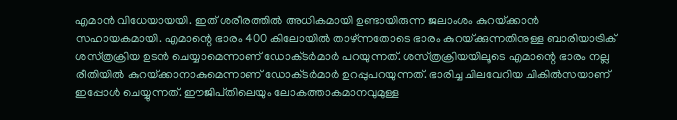എമാന്‍ വിധേയായയി. ഇത് ശരീരത്തില്‍ അധികമായി ഉണ്ടായിരുന്ന ജലാംശം കുറയ്‌ക്കാന്‍ സഹായകമായി. എമാന്റെ ഭാരം 400 കിലോയില്‍ താഴ്‌ന്നതോടെ ഭാരം കുറയ്‌ക്കുന്നതിനുള്ള ബാരിയാട്രിക് ശസ്‌ത്രക്രിയ ഉടന്‍ ചെയ്യാമെന്നാണ് ഡോക്‌ടര്‍മാര്‍ പറയുന്നത്. ശസ്‌ത്രക്രിയയിലൂടെ എമാന്റെ ഭാരം നല്ല രീതിയില്‍ കുറയ്‌ക്കാനാകുമെന്നാണ് ഡോക്‌ടര്‍മാര്‍ ഉറപ്പുപറയുന്നത്. ഭാരിച്ച ചിലവേറിയ ചികില്‍സയാണ് ഇപ്പോള്‍ ചെയ്യുന്നത്. ഈജിപ്‌തിലെയും ലോകത്താകമാനവുമുള്ള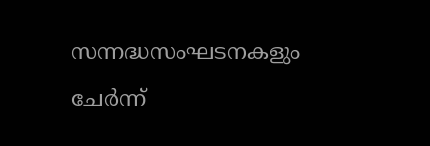സന്നദ്ധസംഘടനകളും ചേര്‍ന്ന്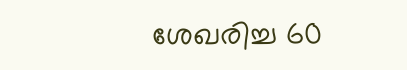ശേഖരിച്ച 60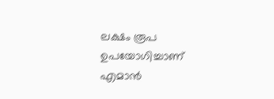ലക്ഷം രൂപ ഉപയോഗിച്ചാണ് എമാന്‍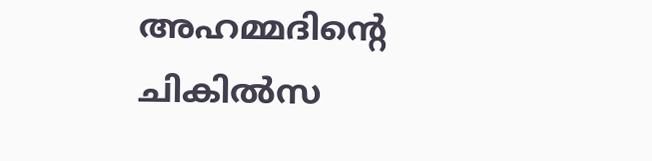അഹമ്മദിന്റെ ചികില്‍സ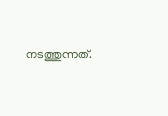നടത്തുന്നത്.